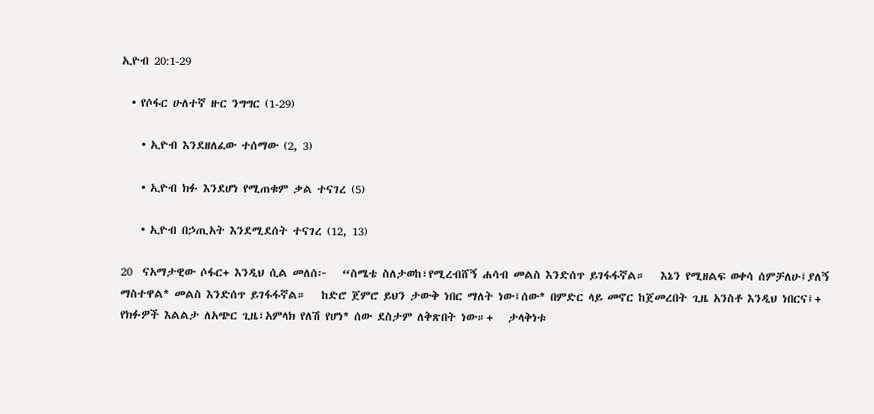ኢዮብ 20:1-29

  • የሶፋር ሁለተኛ ዙር ንግግር (1-29)

    • ኢዮብ እንደዘለፈው ተሰማው (2, 3)

    • ኢዮብ ክፉ እንደሆነ የሚጠቁም ቃል ተናገረ (5)

    • ኢዮብ በኃጢአት እንደሚደሰት ተናገረ (12, 13)

20  ናአማታዊው ሶፋር+ እንዲህ ሲል መለሰ፦   “ስሜቴ ስለታወከ፣የሚረብሸኝ ሐሳብ መልስ እንድሰጥ ይገፋፋኛል።   እኔን የሚዘልፍ ወቀሳ ሰምቻለሁ፤ያለኝ ማስተዋል* መልስ እንድሰጥ ይገፋፋኛል።   ከድሮ ጀምሮ ይህን ታውቅ ነበር ማለት ነው፤ሰው* በምድር ላይ መኖር ከጀመረበት ጊዜ አንስቶ እንዲህ ነበርና፤+   የክፉዎች እልልታ ለአጭር ጊዜ፣አምላክ የለሽ የሆነ* ሰው ደስታም ለቅጽበት ነው።+   ታላቅነቱ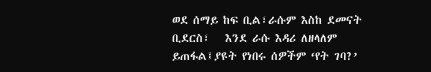ወደ ሰማይ ከፍ ቢል፣ራሱም እስከ ደመናት ቢደርስ፣   እንደ ራሱ እዳሪ ለዘላለም ይጠፋል፤ያዩት የነበሩ ሰዎችም ‘የት ገባ?’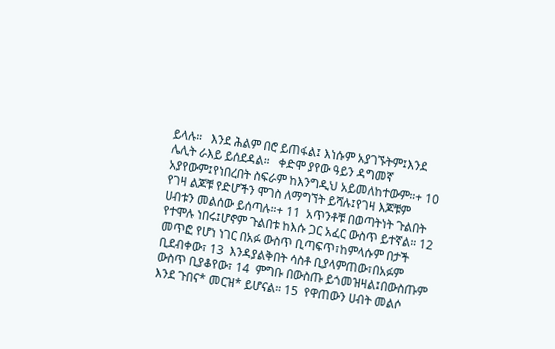ይላሉ።   እንደ ሕልም በሮ ይጠፋል፤ እነሱም አያገኙትም፤እንደ ሌሊት ራእይ ይሰደዳል።   ቀድሞ ያየው ዓይን ዳግመኛ አያየውም፤የነበረበት ስፍራም ከእንግዲህ አይመለከተውም።+ 10  የገዛ ልጆቹ የድሆችን ሞገስ ለማግኘት ይሻሉ፤የገዛ እጆቹም ሀብቱን መልሰው ይሰጣሉ።+ 11  አጥንቶቹ በወጣትነት ጉልበት የተሞሉ ነበሩ፤ሆኖም ጉልበቱ ከእሱ ጋር አፈር ውስጥ ይተኛል። 12  መጥፎ የሆነ ነገር በአፉ ውስጥ ቢጣፍጥ፣ከምላሱም በታች ቢደብቀው፣ 13  እንዳያልቅበት ሳስቶ ቢያላምጠው፣በአፉም ውስጥ ቢያቆየው፣ 14  ምግቡ በውስጡ ይጎመዝዛል፤በውስጡም እንደ ጉበና* መርዝ* ይሆናል። 15  የዋጠውን ሀብት መልሶ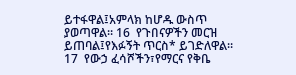ይተፋዋል፤አምላክ ከሆዱ ውስጥ ያወጣዋል። 16  የጉበናዎችን መርዝ ይጠባል፤የእፉኝት ጥርስ* ይገድለዋል። 17  የውኃ ፈሳሾችን፣የማርና የቅቤ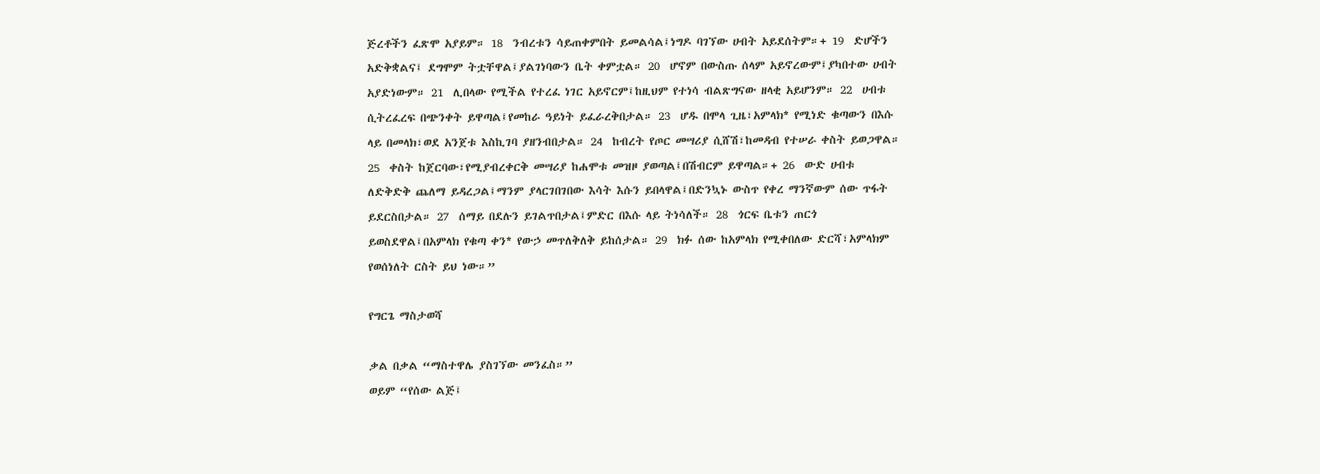ጅረቶችን ፈጽሞ አያይም። 18  ንብረቱን ሳይጠቀምበት ይመልሳል፤ነግዶ ባገኘው ሀብት አይደሰትም።+ 19  ድሆችን አድቅቋልና፤ ደግሞም ትቷቸዋል፤ያልገነባውን ቤት ቀምቷል። 20  ሆኖም በውስጡ ሰላም አይኖረውም፤ያካበተው ሀብት አያድነውም። 21  ሊበላው የሚችል የተረፈ ነገር አይኖርም፤ከዚህም የተነሳ ብልጽግናው ዘላቂ አይሆንም። 22  ሀብቱ ሲትረፈረፍ በጭንቀት ይዋጣል፤የመከራ ዓይነት ይፈራረቅበታል። 23  ሆዱ በሞላ ጊዜ፣አምላክ* የሚነድ ቁጣውን በእሱ ላይ በመላክ፣ወደ አንጀቱ እስኪገባ ያዘንብበታል። 24  ከብረት የጦር መሣሪያ ሲሸሽ፣ከመዳብ የተሠራ ቀስት ይወጋዋል። 25  ቀስት ከጀርባው፣የሚያብረቀርቅ መሣሪያ ከሐሞቱ መዝዞ ያወጣል፤በሽብርም ይዋጣል።+ 26  ውድ ሀብቱ ለድቅድቅ ጨለማ ይዳረጋል፤ማንም ያላርገበገበው እሳት እሱን ይበላዋል፤በድንኳኑ ውስጥ የቀረ ማንኛውም ሰው ጥፋት ይደርስበታል። 27  ሰማይ በደሉን ይገልጥበታል፤ምድር በእሱ ላይ ትነሳለች። 28  ጎርፍ ቤቱን ጠርጎ ይወስደዋል፤በአምላክ የቁጣ ቀን* የውኃ መጥለቅለቅ ይከሰታል። 29  ክፉ ሰው ከአምላክ የሚቀበለው ድርሻ፣አምላክም የወሰነለት ርስት ይህ ነው።”

የግርጌ ማስታወሻ

ቃል በቃል “ማስተዋሌ ያስገኘው መንፈስ።”
ወይም “የሰው ልጅ፤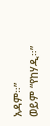አዳም።”
ወይም “የከሃዲ።”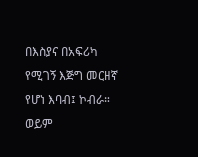በእስያና በአፍሪካ የሚገኝ እጅግ መርዘኛ የሆነ እባብ፤ ኮብራ።
ወይም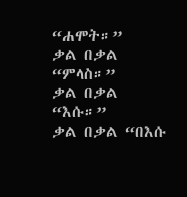“ሐሞት።”
ቃል በቃል “ምላስ።”
ቃል በቃል “እሱ።”
ቃል በቃል “በእሱ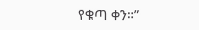የቁጣ ቀን።”